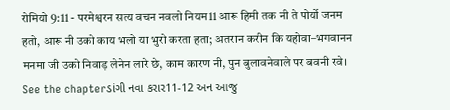रोमियो 9:11 - परमेश्वरन सत्य वचन नवलो नियम11 आरू हिमी तक नी ते पोर्यो जनम हतो, आरू नी उको काय भलो या भुरो करता हता; अतरान करीन कि यहोवा–भगवानन मनमा जी उको निवाड़ लेनेन लारे छे, काम कारण नी, पुन बुलावनेवाले पर बवनी रवे। See the chapterડાંગી નવા કરાર11-12 અન આજુ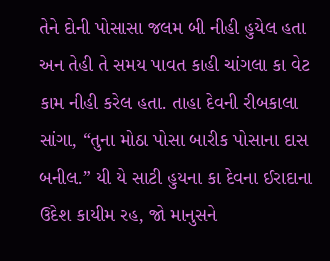તેને દોની પોસાસા જલમ બી નીહી હુયેલ હતા અન તેહી તે સમય પાવત કાહી ચાંગલા કા વેટ કામ નીહી કરેલ હતા. તાહા દેવની રીબકાલા સાંગા, “તુના મોઠા પોસા બારીક પોસાના દાસ બનીલ.” યી યે સાટી હુયના કા દેવના ઈરાદાના ઉદેશ કાયીમ રહ, જો માનુસને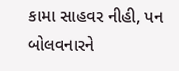કામા સાહવર નીહી, પન બોલવનારને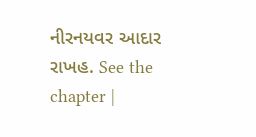નીરનયવર આદાર રાખહ. See the chapter |